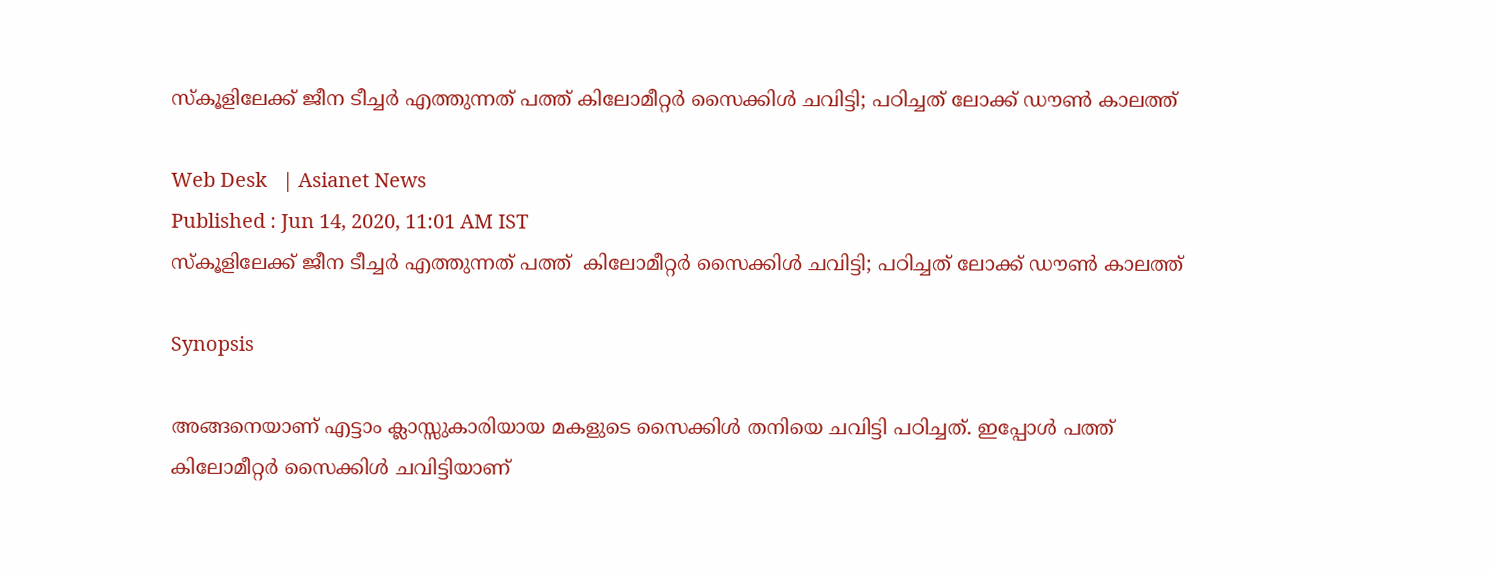സ്കൂളിലേക്ക് ജീന ടീച്ചർ എത്തുന്നത് പത്ത് കിലോമീറ്റർ സൈക്കിൾ ചവിട്ടി; പഠിച്ചത് ലോക്ക് ഡൗൺ കാലത്ത്

Web Desk   | Asianet News
Published : Jun 14, 2020, 11:01 AM IST
സ്കൂളിലേക്ക് ജീന ടീച്ചർ എത്തുന്നത് പത്ത്  കിലോമീറ്റർ സൈക്കിൾ ചവിട്ടി; പഠിച്ചത് ലോക്ക് ഡൗൺ കാലത്ത്

Synopsis

അങ്ങനെയാണ് എട്ടാം ക്ലാസ്സുകാരിയായ മകളുടെ സൈക്കിൾ തനിയെ ചവിട്ടി പഠിച്ചത്. ഇപ്പോൾ പത്ത് കിലോമീറ്റർ സൈക്കിൾ ചവിട്ടിയാണ്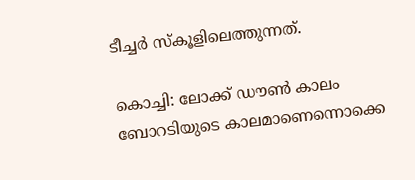ടീച്ചർ‌ സ്കൂളിലെത്തുന്നത്.

കൊച്ചി: ലോക്ക് ഡൗൺ കാലം ബോറടിയുടെ കാലമാണെന്നൊക്കെ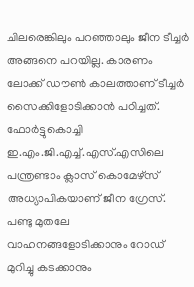ചിലരെങ്കിലും പറഞ്ഞാലും ജീന ടീച്ചർ അങ്ങനെ പറയില്ല. കാരണം ലോക്ക് ഡൗൺ കാലത്താണ് ടീച്ചർ സൈക്കിളോടിക്കാൻ പഠിച്ചത്. ഫോര്‍ട്ടുകൊച്ചി ഇ.എം.ജി.എച്ച്.എസ്.എസിലെ പന്ത്രണ്ടാം ക്ലാസ് കൊമേഴ്‌സ് അധ്യാപികയാണ് ജീന ഗ്രേസ്. പണ്ടു മുതലേ വാഹനങ്ങളോടിക്കാനും റോഡ് മുറിച്ചു കടക്കാനും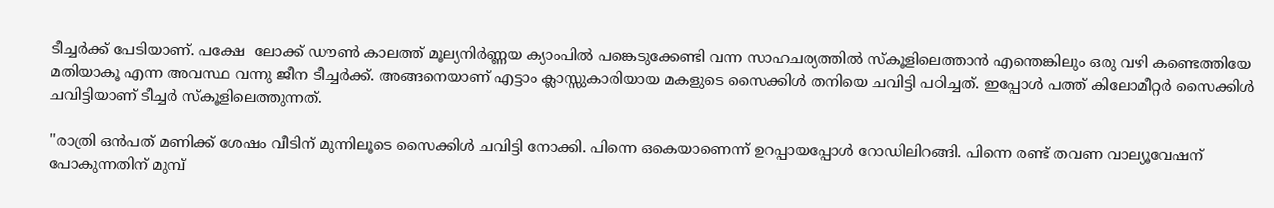ടീച്ച‍‍ർക്ക് പേടിയാണ്. പക്ഷേ  ലോക്ക് ഡൗൺ കാലത്ത് മൂല്യനിർണ്ണയ ക്യാംപിൽ പങ്കെടുക്കേണ്ടി വന്ന സാഹചര്യത്തിൽ സ്കൂളിലെത്താൻ എന്തെങ്കിലും ഒരു വഴി കണ്ടെത്തിയേ മതിയാകൂ എന്ന അവസ്ഥ വന്നു ജീന ടീച്ചർക്ക്. അങ്ങനെയാണ് എട്ടാം ക്ലാസ്സുകാരിയായ മകളുടെ സൈക്കിൾ തനിയെ ചവിട്ടി പഠിച്ചത്. ഇപ്പോൾ പത്ത് കിലോമീറ്റർ സൈക്കിൾ ചവിട്ടിയാണ് ടീച്ചർ‌ സ്കൂളിലെത്തുന്നത്.

''രാത്രി ഒൻപത് മണിക്ക് ശേഷം വീടിന് മുന്നിലൂടെ സൈക്കിൾ ചവിട്ടി നോക്കി. പിന്നെ ഒകെയാണെന്ന് ഉറപ്പായപ്പോൾ‌ റോഡിലിറങ്ങി. പിന്നെ രണ്ട് തവണ വാല്യൂവേഷന് പോകുന്നതിന് മുമ്പ്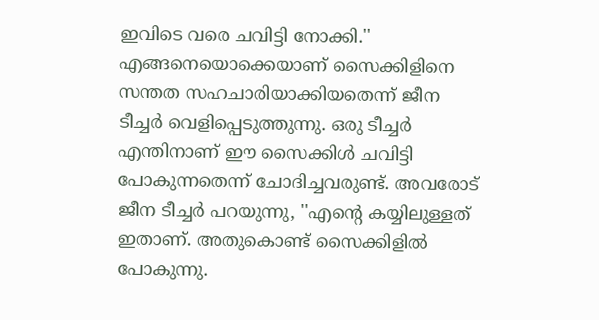ഇവിടെ വരെ ചവിട്ടി നോക്കി.'' എങ്ങനെയൊക്കെയാണ് സൈക്കിളിനെ സന്തത സഹചാരിയാക്കിയതെന്ന് ജീന ടീച്ചർ വെളിപ്പെടുത്തുന്നു. ഒരു ടീച്ചർ എന്തിനാണ് ഈ സൈക്കിൾ ചവിട്ടി പോകുന്നതെന്ന് ചോദിച്ചവരുണ്ട്. അവരോട് ജീന ടീച്ചർ പറയുന്നു, ''എന്റെ കയ്യിലുള്ളത് ഇതാണ്. അതുകൊണ്ട് സൈക്കിളിൽ പോകുന്നു.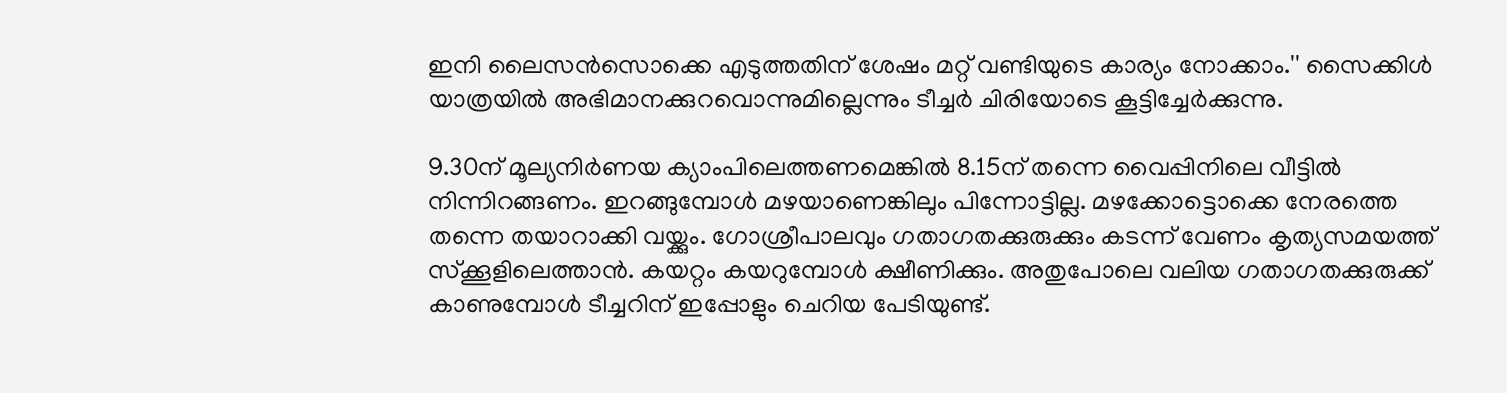ഇനി ലൈസൻസൊക്കെ എടുത്തതിന് ശേഷം മറ്റ് വണ്ടിയുടെ കാര്യം നോക്കാം.'' സൈക്കിൾ യാത്രയിൽ അഭിമാനക്കുറവൊന്നുമില്ലെന്നും ടീച്ചർ ചിരിയോടെ കൂട്ടിച്ചേർക്കുന്നു.

9.30ന് മൂല്യനിർണയ ക്യാംപിലെത്തണമെങ്കിൽ 8.15ന് തന്നെ വൈപ്പിനിലെ വീട്ടിൽ നിന്നിറങ്ങണം. ഇറങ്ങുമ്പോൾ മഴയാണെങ്കിലും പിന്നോട്ടില്ല. മഴക്കോട്ടൊക്കെ നേരത്തെ തന്നെ തയാറാക്കി വയ്ക്കും. ഗോശ്രീപാലവും ഗതാഗതക്കുരുക്കും കടന്ന് വേണം കൃത്യസമയത്ത് സ്ക്കൂളിലെത്താൻ. കയറ്റം കയറുമ്പോൾ ക്ഷീണിക്കും. അതുപോലെ വലിയ ഗതാഗതക്കുരുക്ക് കാണുമ്പോൾ ടീച്ചറിന് ഇപ്പോളും ചെറിയ പേടിയുണ്ട്.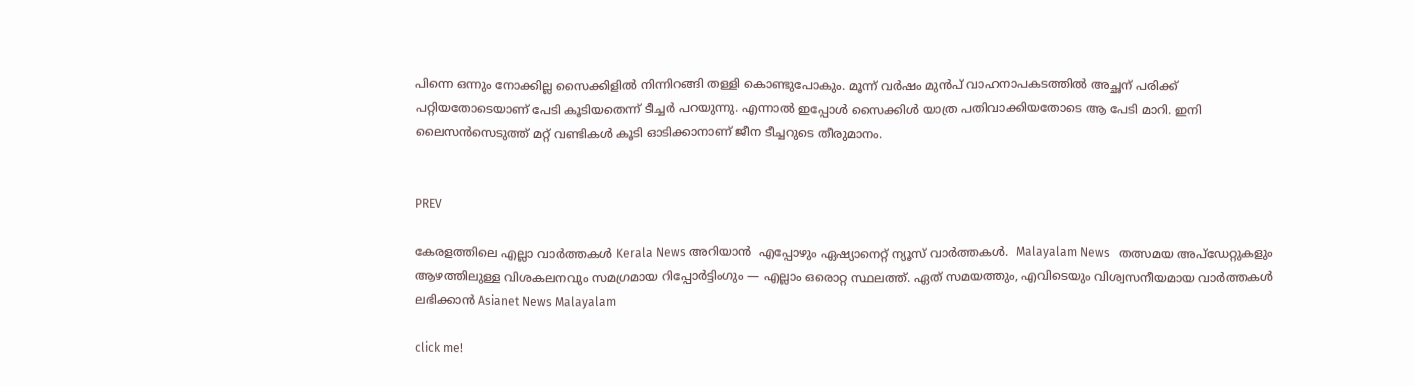പിന്നെ ഒന്നും നോക്കില്ല സൈക്കിളിൽ നിന്നിറങ്ങി തള്ളി കൊണ്ടുപോകും. മൂന്ന് വർഷം മുൻപ് വാഹനാപകടത്തിൽ അച്ഛന് പരിക്ക് പറ്റിയതോടെയാണ് പേടി കൂടിയതെന്ന് ടീച്ചർ പറയുന്നു. എന്നാൽ ഇപ്പോൾ സൈക്കിൾ യാത്ര പതിവാക്കിയതോടെ ആ പേടി മാറി. ഇനി ലൈസൻസെടുത്ത് മറ്റ് വണ്ടികൾ കൂടി ഓടിക്കാനാണ് ജീന ടീച്ചറുടെ തീരുമാനം.


PREV

കേരളത്തിലെ എല്ലാ വാർത്തകൾ Kerala News അറിയാൻ  എപ്പോഴും ഏഷ്യാനെറ്റ് ന്യൂസ് വാർത്തകൾ.  Malayalam News   തത്സമയ അപ്‌ഡേറ്റുകളും ആഴത്തിലുള്ള വിശകലനവും സമഗ്രമായ റിപ്പോർട്ടിംഗും — എല്ലാം ഒരൊറ്റ സ്ഥലത്ത്. ഏത് സമയത്തും, എവിടെയും വിശ്വസനീയമായ വാർത്തകൾ ലഭിക്കാൻ Asianet News Malayalam

click me!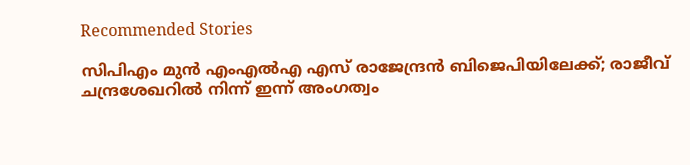Recommended Stories

സിപിഎം മുൻ എംഎൽഎ എസ് രാജേന്ദ്രൻ ബിജെപിയിലേക്ക്; രാജീവ് ചന്ദ്രശേഖറിൽ നിന്ന് ഇന്ന് അംഗത്വം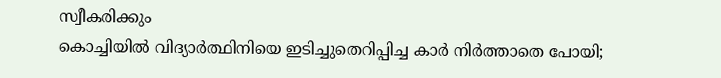സ്വീകരിക്കും
കൊച്ചിയിൽ വിദ്യാർത്ഥിനിയെ ഇടിച്ചുതെറിപ്പിച്ച കാർ നിർത്താതെ പോയി;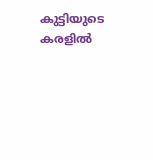കുട്ടിയുടെ കരളിൽ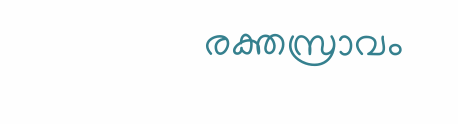രക്തസ്രാവം